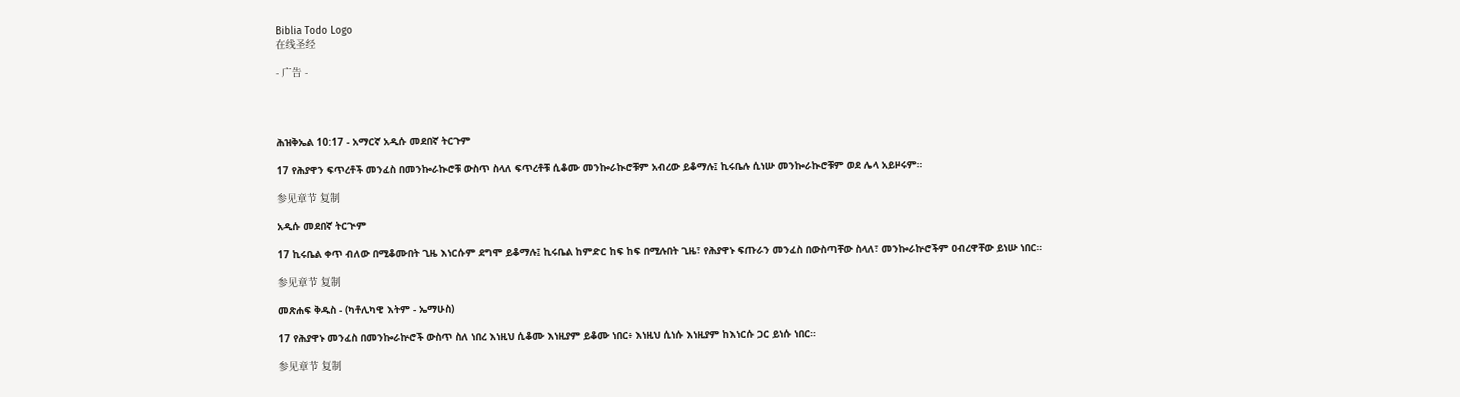Biblia Todo Logo
在线圣经

- 广告 -




ሕዝቅኤል 10:17 - አማርኛ አዲሱ መደበኛ ትርጉም

17 የሕያዋን ፍጥረቶች መንፈስ በመንኰራኲሮቹ ውስጥ ስላለ ፍጥረቶቹ ሲቆሙ መንኰራኲሮቹም አብረው ይቆማሉ፤ ኪሩቤሉ ሲነሡ መንኰራኲሮቹም ወደ ሌላ አይዞሩም።

参见章节 复制

አዲሱ መደበኛ ትርጒም

17 ኪሩቤል ቀጥ ብለው በሚቆሙበት ጊዜ እነርሱም ደግሞ ይቆማሉ፤ ኪሩቤል ከምድር ከፍ ከፍ በሚሉበት ጊዜ፣ የሕያዋኑ ፍጡራን መንፈስ በውስጣቸው ስላለ፣ መንኰራኵሮችም ዐብረዋቸው ይነሡ ነበር።

参见章节 复制

መጽሐፍ ቅዱስ - (ካቶሊካዊ እትም - ኤማሁስ)

17 የሕያዋኑ መንፈስ በመንኰራኵሮች ውስጥ ስለ ነበረ እነዚህ ሲቆሙ እነዚያም ይቆሙ ነበር፥ እነዚህ ሲነሱ እነዚያም ከእነርሱ ጋር ይነሱ ነበር።

参见章节 复制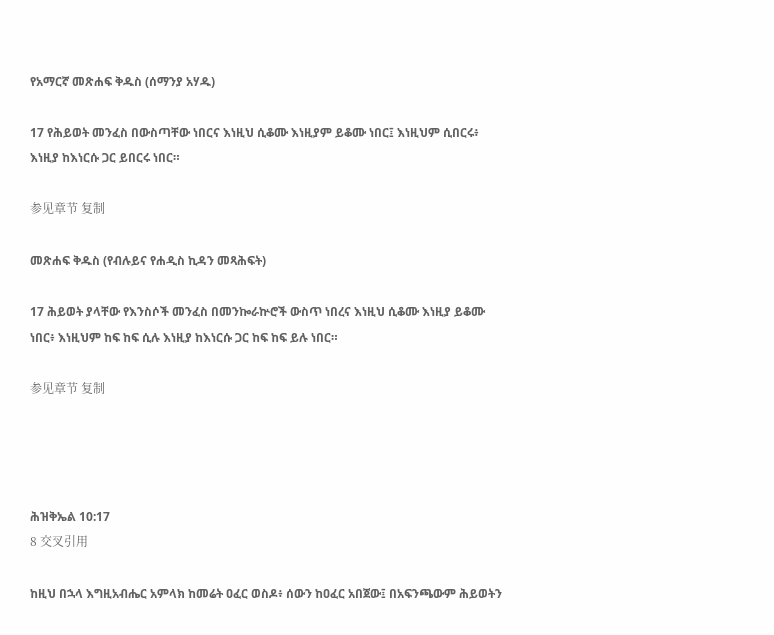የአማርኛ መጽሐፍ ቅዱስ (ሰማንያ አሃዱ)

17 የሕይወት መንፈስ በውስጣቸው ነበርና እነዚህ ሲቆሙ እነዚያም ይቆሙ ነበር፤ እነዚህም ሲበርሩ፥ እነዚያ ከእነርሱ ጋር ይበርሩ ነበር።

参见章节 复制

መጽሐፍ ቅዱስ (የብሉይና የሐዲስ ኪዳን መጻሕፍት)

17 ሕይወት ያላቸው የእንስሶች መንፈስ በመንኰራኵሮች ውስጥ ነበረና እነዚህ ሲቆሙ እነዚያ ይቆሙ ነበር፥ እነዚህም ከፍ ከፍ ሲሉ እነዚያ ከእነርሱ ጋር ከፍ ከፍ ይሉ ነበር።

参见章节 复制




ሕዝቅኤል 10:17
8 交叉引用

ከዚህ በኋላ እግዚአብሔር አምላክ ከመሬት ዐፈር ወስዶ፥ ሰውን ከዐፈር አበጀው፤ በአፍንጫውም ሕይወትን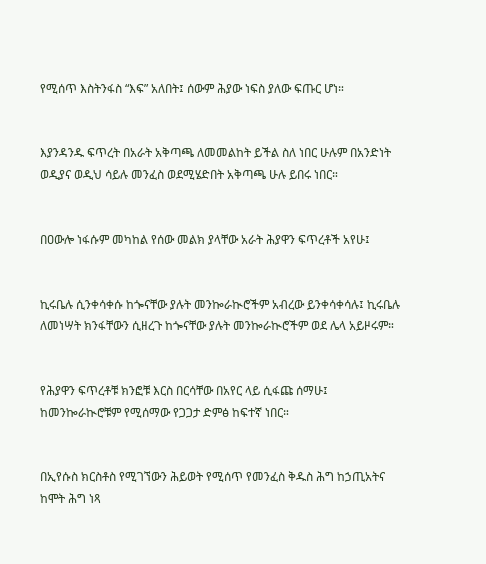የሚሰጥ እስትንፋስ “እፍ” አለበት፤ ሰውም ሕያው ነፍስ ያለው ፍጡር ሆነ።


እያንዳንዱ ፍጥረት በአራት አቅጣጫ ለመመልከት ይችል ስለ ነበር ሁሉም በአንድነት ወዲያና ወዲህ ሳይሉ መንፈስ ወደሚሄድበት አቅጣጫ ሁሉ ይበሩ ነበር።


በዐውሎ ነፋሱም መካከል የሰው መልክ ያላቸው አራት ሕያዋን ፍጥረቶች አየሁ፤


ኪሩቤሉ ሲንቀሳቀሱ ከጐናቸው ያሉት መንኰራኲሮችም አብረው ይንቀሳቀሳሉ፤ ኪሩቤሉ ለመነሣት ክንፋቸውን ሲዘረጉ ከጐናቸው ያሉት መንኰራኲሮችም ወደ ሌላ አይዞሩም።


የሕያዋን ፍጥረቶቹ ክንፎቹ እርስ በርሳቸው በአየር ላይ ሲፋጩ ሰማሁ፤ ከመንኰራኲሮቹም የሚሰማው የጋጋታ ድምፅ ከፍተኛ ነበር።


በኢየሱስ ክርስቶስ የሚገኘውን ሕይወት የሚሰጥ የመንፈስ ቅዱስ ሕግ ከኃጢአትና ከሞት ሕግ ነጻ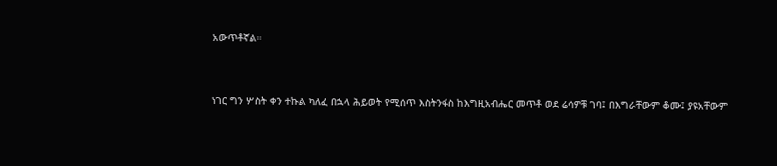አውጥቶኛል።


ነገር ግን ሦስት ቀን ተኩል ካለፈ በኋላ ሕይወት የሚሰጥ እስትንፋስ ከእግዚአብሔር መጥቶ ወደ ሬሳዎቹ ገባ፤ በእግራቸውም ቆሙ፤ ያዩአቸውም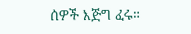ሰዎች እጅግ ፈሩ።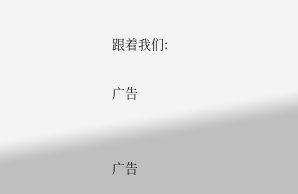跟着我们:

广告


广告